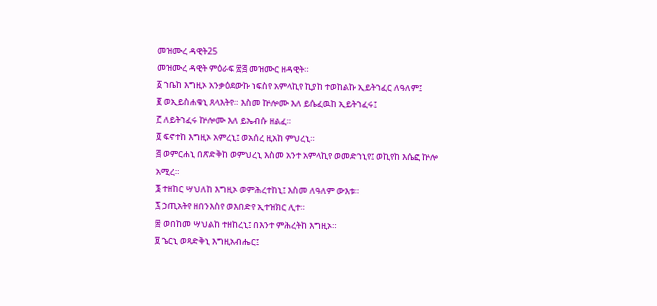መዝሙረ ዳዊት25
መዝሙረ ዳዊት ምዕራፍ ፳፭ መዝሙር ዘዳዊት።
፩ ኀቤከ እግዚኦ አንቃዕደውኩ ነፍስየ አምላኪየ ኪያከ ተወከልኩ ኢይትኀፈር ለዓለም፤
፪ ወኢይስሐቁኒ ጸላእትየ። እስመ ኵሎሙ እለ ይሴፈዉከ ኢይትኀፈሩ፤
፫ ለይትኀፈሩ ኵሎሙ እለ ይኤብሱ ዘልፈ።
፬ ፍኖተከ እግዚኦ አምረኒ፤ ወአሰረ ዚአከ ምህረኒ።
፭ ወምርሐኒ በጽድቅከ ወምህረኒ እስመ አንተ አምላኪየ ወመድኀኒየ፤ ወኪየከ እሴፎ ኵሎ አሚረ።
፮ ተዘከር ሣህለከ እግዚኦ ወምሕረተከኒ፤ እስመ ለዓለም ውእቱ።
፯ ኃጢአትየ ዘበንእስየ ወእበድየ ኢተዝክር ሊተ።
፰ ወበከመ ሣህልከ ተዘከረኒ፤ በእንተ ምሕረትከ እግዚኦ።
፱ ኄርኒ ወጻድቅኒ እግዚአብሔር፤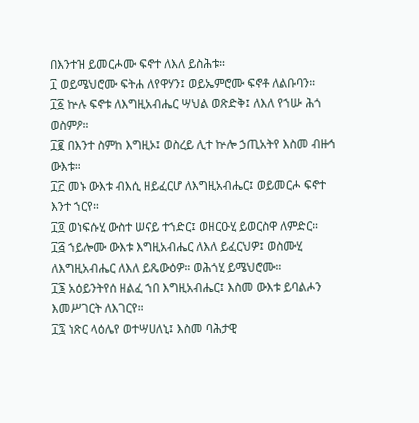በእንተዝ ይመርሖሙ ፍኖተ ለእለ ይስሕቱ።
፲ ወይሜህሮሙ ፍትሐ ለየዋሃን፤ ወይኤምሮሙ ፍኖቶ ለልቡባን።
፲፩ ኵሉ ፍኖቱ ለእግዚአብሔር ሣህል ወጽድቅ፤ ለእለ የኀሡ ሕጎ ወስምዖ።
፲፪ በእንተ ስምከ እግዚኦ፤ ወስረይ ሊተ ኵሎ ኃጢአትየ እስመ ብዙኅ ውእቱ።
፲፫ መኑ ውእቱ ብእሲ ዘይፈርሆ ለእግዚአብሔር፤ ወይመርሖ ፍኖተ እንተ ኀርየ።
፲፬ ወነፍሱሂ ውስተ ሠናይ ተኀድር፤ ወዘርዑሂ ይወርስዋ ለምድር።
፲፭ ኀይሎሙ ውእቱ እግዚአብሔር ለእለ ይፈርህዎ፤ ወስሙሂ ለእግዚአብሔር ለእለ ይጼውዕዎ። ወሕጎሂ ይሜህሮሙ።
፲፮ አዕይንትየሰ ዘልፈ ኀበ እግዚአብሔር፤ እስመ ውእቱ ይባልሖን እመሥገርት ለእገርየ።
፲፯ ነጽር ላዕሌየ ወተሣሀለኒ፤ እስመ ባሕታዊ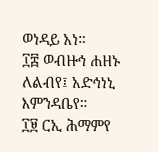ወነዳይ አነ።
፲፰ ወብዙኅ ሐዘኑ ለልብየ፤ አድኅነኒ እምንዳቤየ።
፲፱ ርኢ ሕማምየ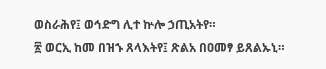ወስራሕየ፤ ወኅድግ ሊተ ኵሎ ኃጢአትየ።
፳ ወርኢ ከመ በዝኁ ጸላእትየ፤ ጽልአ በዐመፃ ይጸልኡኒ።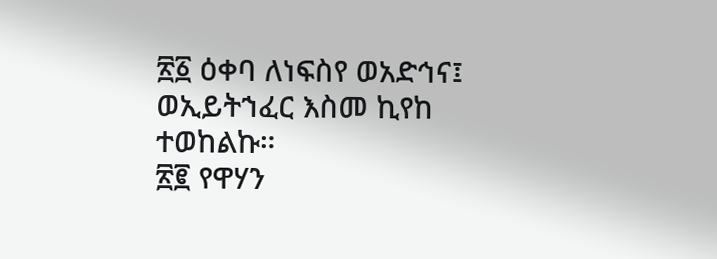፳፩ ዕቀባ ለነፍስየ ወአድኅና፤ ወኢይትኀፈር እስመ ኪየከ ተወከልኩ።
፳፪ የዋሃን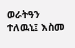ወራትዓን ተለዉኒ፤ እስመ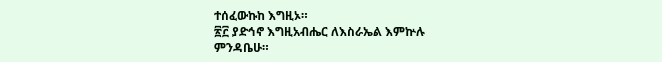ተሰፈውኩከ እግዚኦ።
፳፫ ያድኅኖ እግዚአብሔር ለእስራኤል እምኵሉ ምንዳቤሁ።